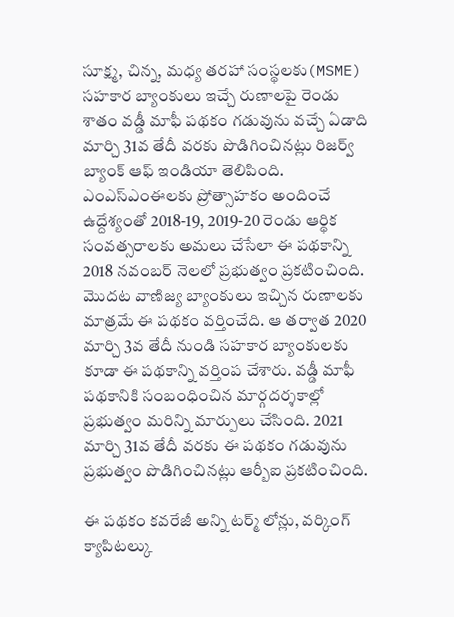సూక్ష్మ, చిన్న, మధ్య తరహా సంస్థలకు(MSME) సహకార బ్యాంకులు ఇచ్చే రుణాలపై రెండు శాతం వడ్డీ మాఫీ పథకం గడువును వచ్చే ఏడాది మార్చి 31వ తేదీ వరకు పొడిగించినట్లు రిజర్వ్ బ్యాంక్ ఆఫ్ ఇండియా తెలిపింది. ఎంఎస్ఎంఈలకు ప్రోత్సాహకం అందించే ఉద్దేశ్యంతో 2018-19, 2019-20 రెండు ఆర్థిక సంవత్సరాలకు అమలు చేసేలా ఈ పథకాన్ని 2018 నవంబర్ నెలలో ప్రభుత్వం ప్రకటించింది.
మొదట వాణిజ్య బ్యాంకులు ఇచ్చిన రుణాలకు మాత్రమే ఈ పథకం వర్తించేది. ఆ తర్వాత 2020 మార్చి 3వ తేదీ నుండి సహకార బ్యాంకులకు కూడా ఈ పథకాన్ని వర్తింప చేశారు. వడ్డీ మాఫీ పథకానికి సంబంధించిన మార్గదర్శకాల్లో ప్రభుత్వం మరిన్ని మార్పులు చేసింది. 2021 మార్చి 31వ తేదీ వరకు ఈ పథకం గడువును ప్రభుత్వం పొడిగించినట్లు ఆర్బీఐ ప్రకటించింది.

ఈ పథకం కవరేజీ అన్ని టర్మ్ లోన్లు, వర్కింగ్ క్యాపిటల్కు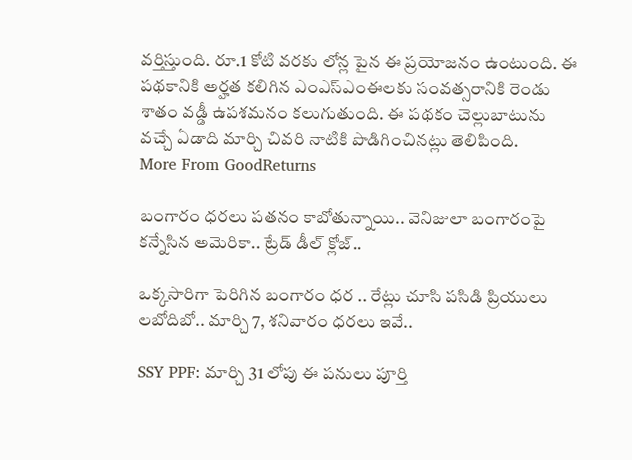వర్తిస్తుంది. రూ.1 కోటి వరకు లోన్ల పైన ఈ ప్రయోజనం ఉంటుంది. ఈ పథకానికి అర్హత కలిగిన ఎంఎస్ఎంఈలకు సంవత్సరానికి రెండు శాతం వడ్డీ ఉపశమనం కలుగుతుంది. ఈ పథకం చెల్లుబాటును వచ్చే ఏడాది మార్చి చివరి నాటికి పొడిగించినట్లు తెలిపింది.
More From GoodReturns

బంగారం ధరలు పతనం కాబోతున్నాయి.. వెనిజులా బంగారంపై కన్నేసిన అమెరికా.. ట్రేడ్ డీల్ క్లోజ్..

ఒక్కసారిగా పెరిగిన బంగారం ధర .. రేట్లు చూసి పసిడి ప్రియులు లబోదిబో.. మార్చి 7, శనివారం ధరలు ఇవే..

SSY PPF: మార్చి 31 లోపు ఈ పనులు పూర్తి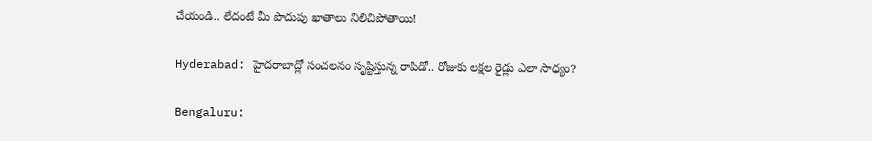చేయండి.. లేదంటే మీ పొదుపు ఖాతాలు నిలిచిపోతాయి!

Hyderabad: హైదరాబాద్లో సంచలనం సృష్టిస్తున్న రాపిడో.. రోజుకు లక్షల రైడ్లు ఎలా సాధ్యం?

Bengaluru: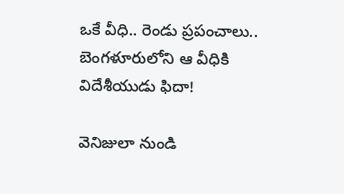ఒకే వీధి.. రెండు ప్రపంచాలు.. బెంగళూరులోని ఆ వీధికి విదేశీయుడు ఫిదా!

వెనిజులా నుండి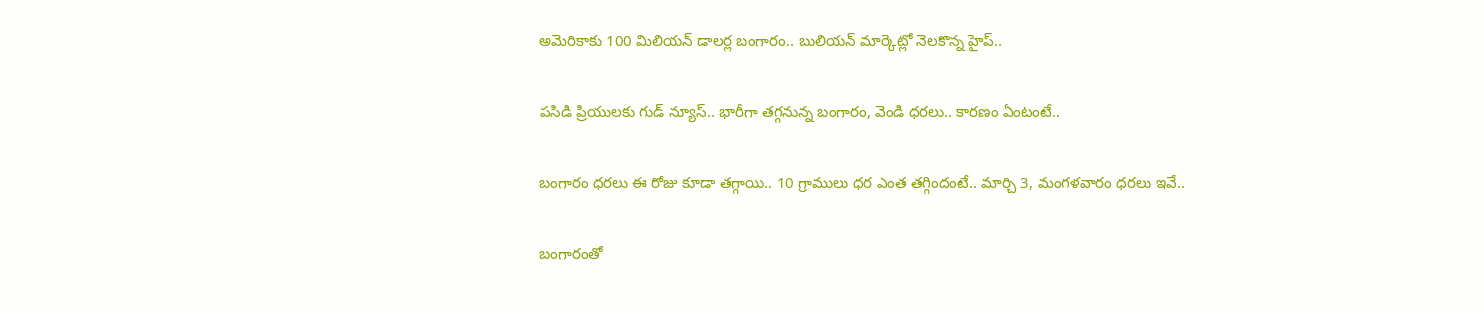అమెరికాకు 100 మిలియన్ డాలర్ల బంగారం.. బులియన్ మార్కెట్లో నెలకొన్న హైప్..

పసిడి ప్రియులకు గుడ్ న్యూస్.. భారీగా తగ్గనున్న బంగారం, వెండి ధరలు.. కారణం ఏంటంటే..

బంగారం ధరలు ఈ రోజు కూడా తగ్గాయి.. 10 గ్రాములు ధర ఎంత తగ్గిందంటే.. మార్చి 3, మంగళవారం ధరలు ఇవే..

బంగారంతో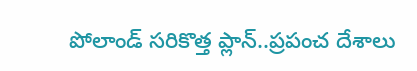పోలాండ్ సరికొత్త ప్లాన్..ప్రపంచ దేశాలు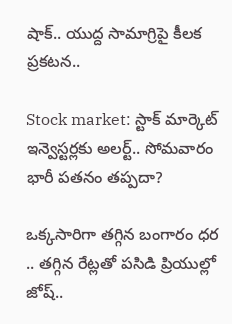షాక్.. యుద్ద సామాగ్రిపై కీలక ప్రకటన..

Stock market: స్టాక్ మార్కెట్ ఇన్వెస్టర్లకు అలర్ట్.. సోమవారం భారీ పతనం తప్పదా?

ఒక్కసారిగా తగ్గిన బంగారం ధర .. తగ్గిన రేట్లతో పసిడి ప్రియుల్లో జోష్..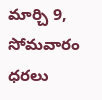మార్చి 9, సోమవారం ధరలు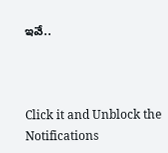ఇవే..



Click it and Unblock the Notifications